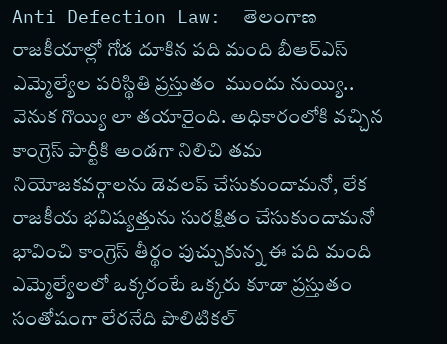Anti Defection Law:  తెలంగాణ రాజకీయాల్లో గోడ దూకిన పది మంది బీఆర్ఎస్ ఎమ్మెల్యేల పరిస్థితి ప్రస్తుతం  ముందు నుయ్యి.. వెనుక గొయ్యి లా తయారైంది. అధికారంలోకి వచ్చిన కాంగ్రెస్ పార్టీకి అండగా నిలిచి తమ నియోజకవర్గాలను డెవలప్ చేసుకుందామనో, లేక రాజకీయ భవిష్యత్తును సురక్షితం చేసుకుందామనో భావించి కాంగ్రెస్ తీర్థం పుచ్చుకున్న ఈ పది మంది ఎమ్మెల్యేలలో ఒక్కరంటే ఒక్కరు కూడా ప్రస్తుతం సంతోషంగా లేరనేది పొలిటికల్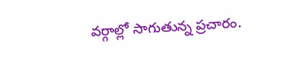వర్గాల్లో సాగుతున్న ప్రచారం.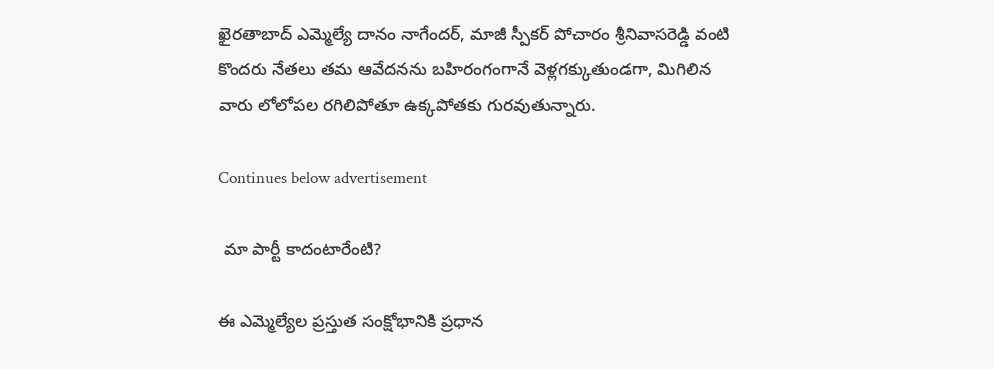ఖైరతాబాద్ ఎమ్మెల్యే దానం నాగేందర్, మాజీ స్పీకర్ పోచారం శ్రీనివాసరెడ్డి వంటి కొందరు నేతలు తమ ఆవేదనను బహిరంగంగానే వెళ్లగక్కుతుండగా, మిగిలిన వారు లోలోపల రగిలిపోతూ ఉక్కపోతకు గురవుతున్నారు.

Continues below advertisement

 మా పార్టీ కాదంటారేంటి?

ఈ ఎమ్మెల్యేల ప్రస్తుత సంక్షోభానికి ప్రధాన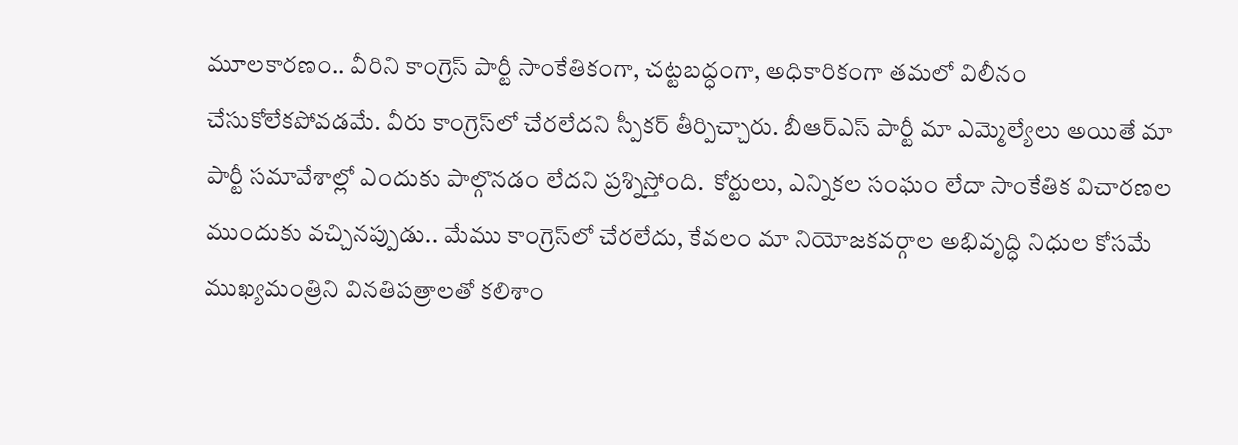మూలకారణం.. వీరిని కాంగ్రెస్ పార్టీ సాంకేతికంగా, చట్టబద్ధంగా, అధికారికంగా తమలో విలీనం   చేసుకోలేకపోవడమే. వీరు కాంగ్రెస్‌లో చేరలేదని స్పీకర్ తీర్పిచ్చారు. బీఆర్ఎస్ పార్టీ మా ఎమ్మెల్యేలు అయితే మా పార్టీ సమావేశాల్లో ఎందుకు పాల్గొనడం లేదని ప్రశ్నిస్తోంది.  కోర్టులు, ఎన్నికల సంఘం లేదా సాంకేతిక విచారణల ముందుకు వచ్చినప్పుడు.. మేము కాంగ్రెస్‌లో చేరలేదు, కేవలం మా నియోజకవర్గాల అభివృద్ధి నిధుల కోసమే ముఖ్యమంత్రిని వినతిపత్రాలతో కలిశాం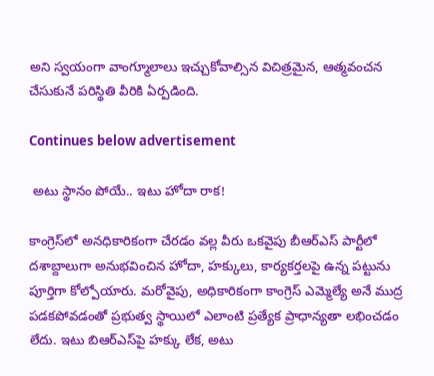అని స్వయంగా వాంగ్మూలాలు ఇచ్చుకోవాల్సిన విచిత్రమైన, ఆత్మవంచన చేసుకునే పరిస్థితి వీరికి ఏర్పడింది.

Continues below advertisement

 అటు స్థానం పోయే.. ఇటు హోదా రాక!

కాంగ్రెస్‌లో అనధికారికంగా చేరడం వల్ల వీరు ఒకవైపు బీఆర్ఎస్ పార్టీలో దశాబ్దాలుగా అనుభవించిన హోదా, హక్కులు, కార్యకర్తలపై ఉన్న పట్టును పూర్తిగా కోల్పోయారు. మరోవైపు, అధికారికంగా కాంగ్రెస్ ఎమ్మెల్యే అనే ముద్ర పడకపోవడంతో ప్రభుత్వ స్థాయిలో ఎలాంటి ప్రత్యేక ప్రాధాన్యతా లభించడం లేదు. ఇటు బిఆర్‌ఎస్‌పై హక్కు లేక, అటు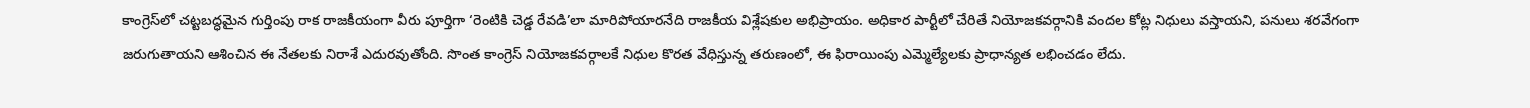కాంగ్రెస్‌లో చట్టబద్ధమైన గుర్తింపు రాక రాజకీయంగా వీరు పూర్తిగా ‘రెంటికి చెడ్డ రేవడి’లా మారిపోయారనేది రాజకీయ విశ్లేషకుల అభిప్రాయం. అధికార పార్టీలో చేరితే నియోజకవర్గానికి వందల కోట్ల నిధులు వస్తాయని, పనులు శరవేగంగా జరుగుతాయని ఆశించిన ఈ నేతలకు నిరాశే ఎదురవుతోంది. సొంత కాంగ్రెస్ నియోజకవర్గాలకే నిధుల కొరత వేధిస్తున్న తరుణంలో, ఈ ఫిరాయింపు ఎమ్మెల్యేలకు ప్రాధాన్యత లభించడం లేదు.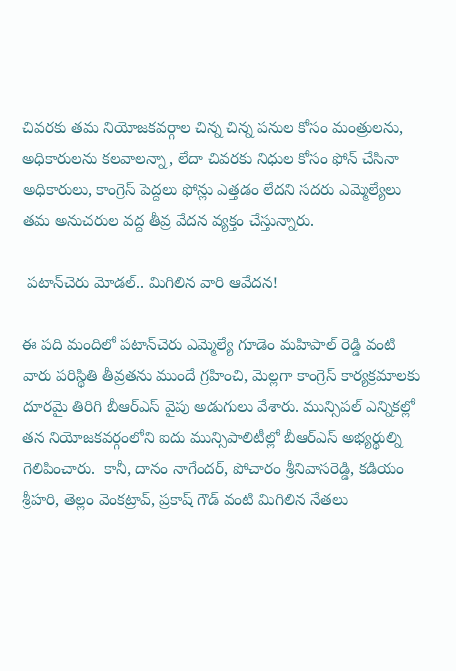చివరకు తమ నియోజకవర్గాల చిన్న చిన్న పనుల కోసం మంత్రులను, అధికారులను కలవాలన్నా, లేదా చివరకు నిధుల కోసం ఫోన్ చేసినా అధికారులు, కాంగ్రెస్ పెద్దలు ఫోన్లు ఎత్తడం లేదని సదరు ఎమ్మెల్యేలు తమ అనుచరుల వద్ద తీవ్ర వేదన వ్యక్తం చేస్తున్నారు.

 పటాన్‌చెరు మోడల్.. మిగిలిన వారి ఆవేదన!

ఈ పది మందిలో పటాన్‌చెరు ఎమ్మెల్యే గూడెం మహిపాల్ రెడ్డి వంటి వారు పరిస్థితి తీవ్రతను ముందే గ్రహించి, మెల్లగా కాంగ్రెస్ కార్యక్రమాలకు దూరమై తిరిగి బీఆర్ఎస్ వైపు అడుగులు వేశారు. మున్సిపల్ ఎన్నికల్లో తన నియోజకవర్గంలోని ఐదు మున్సిపాలిటీల్లో బీఆర్ఎస్ అభ్యర్థుల్ని గెలిపించారు.  కానీ, దానం నాగేందర్, పోచారం శ్రీనివాసరెడ్డి, కడియం శ్రీహరి, తెల్లం వెంకట్రావ్, ప్రకాష్ గౌడ్ వంటి మిగిలిన నేతలు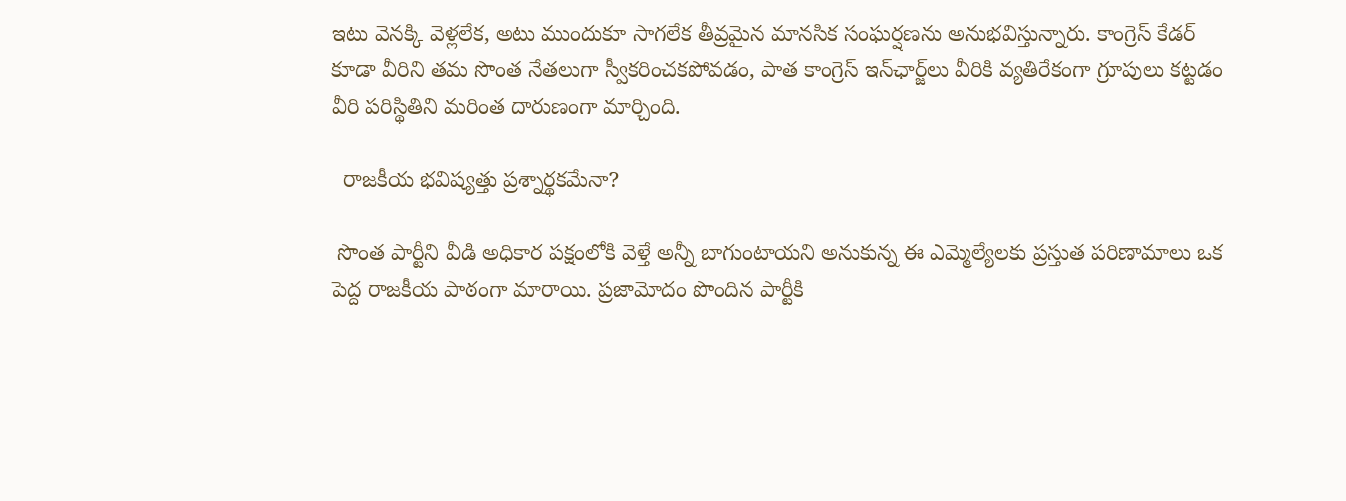ఇటు వెనక్కి వెళ్లలేక, అటు ముందుకూ సాగలేక తీవ్రమైన మానసిక సంఘర్షణను అనుభవిస్తున్నారు. కాంగ్రెస్ కేడర్ కూడా వీరిని తమ సొంత నేతలుగా స్వీకరించకపోవడం, పాత కాంగ్రెస్ ఇన్‌ఛార్జ్‌లు వీరికి వ్యతిరేకంగా గ్రూపులు కట్టడం వీరి పరిస్థితిని మరింత దారుణంగా మార్చింది.

  రాజకీయ భవిష్యత్తు ప్రశ్నార్థకమేనా?

 సొంత పార్టీని వీడి అధికార పక్షంలోకి వెళ్తే అన్నీ బాగుంటాయని అనుకున్న ఈ ఎమ్మెల్యేలకు ప్రస్తుత పరిణామాలు ఒక పెద్ద రాజకీయ పాఠంగా మారాయి. ప్రజామోదం పొందిన పార్టీకి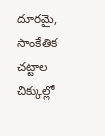దూరమై, సాంకేతిక చట్టాల చిక్కుల్లో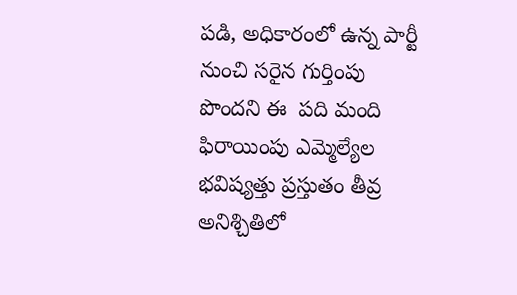పడి, అధికారంలో ఉన్న పార్టీ నుంచి సరైన గుర్తింపు పొందని ఈ  పది మంది ఫిరాయింపు ఎమ్మెల్యేల భవిష్యత్తు ప్రస్తుతం తీవ్ర అనిశ్చితిలో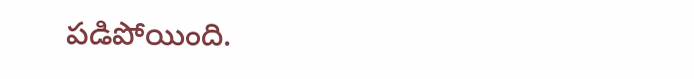పడిపోయింది.